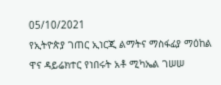05/10/2021
የኢትዮጵያ ገጠር ኢነርጂ ልማትና ማስፋፊያ ማዕከል ዋና ዳይሬክተር የነበሩት አቶ ሚካኤል ገሠሠ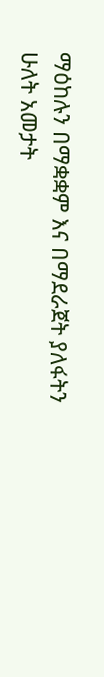ማዕከሉን በማቋቋም እና በማደራጀት ያለፋትን ሁለት አመታት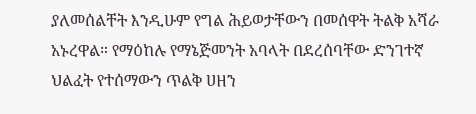ያለመሰልቸት እንዲሁም የግል ሕይወታቸውን በመሰዋት ትልቅ አሻራ አኑረዋል። የማዕከሉ የማኔጅመንት አባላት በደረሰባቸው ድንገተኛ ህልፈት የተሰማውን ጥልቅ ሀዘን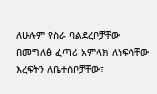ለሁሉም የስራ ባልደረቦቻቸው በመግለፅ ፈጣሪ አምላክ ለነፍሳቸው እረፍትን ለቤተሰቦቻቸው፣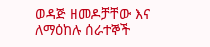ወዳጅ ዘመዶቻቸው እና ለማዕከሉ ሰራተኞች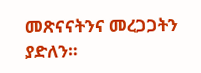መጽናናትንና መረጋጋትን ያድለን።